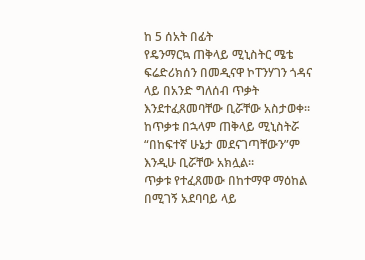ከ 5 ሰአት በፊት
የዴንማርኳ ጠቅላይ ሚኒስትር ሜቴ ፍሬድሪክሰን በመዲናዋ ኮፐንሃገን ጎዳና ላይ በአንድ ግለሰብ ጥቃት እንደተፈጸመባቸው ቢሯቸው አስታወቀ።
ከጥቃቱ በኋላም ጠቅላይ ሚኒስትሯ “በከፍተኛ ሁኔታ መደናገጣቸውን”ም እንዲሁ ቢሯቸው አክሏል።
ጥቃቱ የተፈጸመው በከተማዋ ማዕከል በሚገኝ አደባባይ ላይ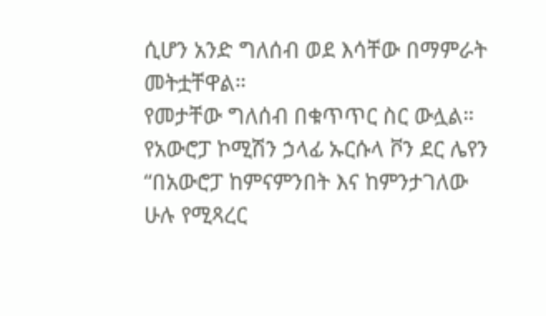ሲሆን አንድ ግለሰብ ወደ እሳቸው በማምራት መትቷቸዋል።
የመታቸው ግለሰብ በቁጥጥር ስር ውሏል።
የአውሮፓ ኮሚሽን ኃላፊ ኡርሱላ ቮን ደር ሌየን “በአውሮፓ ከምናምንበት እና ከምንታገለው ሁሉ የሚጻረር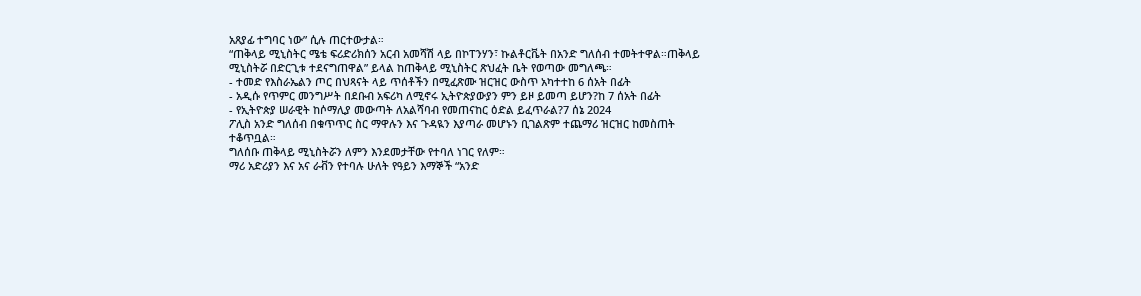አጸያፊ ተግባር ነው” ሲሉ ጠርተውታል።
“ጠቅላይ ሚኒስትር ሜቴ ፍሪድሪክሰን አርብ አመሻሽ ላይ በኮፐንሃን፣ ኩልቶርቬት በአንድ ግለሰብ ተመትተዋል።ጠቅላይ ሚኒስትሯ በድርጊቱ ተደናግጠዋል” ይላል ከጠቅላይ ሚኒስትር ጽህፈት ቤት የወጣው መግለጫ።
- ተመድ የእስራኤልን ጦር በህጻናት ላይ ጥሰቶችን በሚፈጽሙ ዝርዝር ውስጥ አካተተከ 6 ሰአት በፊት
- አዲሱ የጥምር መንግሥት በደቡብ አፍሪካ ለሚኖሩ ኢትዮጵያውያን ምን ይዞ ይመጣ ይሆን?ከ 7 ሰአት በፊት
- የኢትዮጵያ ሠራዊት ከሶማሊያ መውጣት ለአልሻባብ የመጠናከር ዕድል ይፈጥራል?7 ሰኔ 2024
ፖሊስ አንድ ግለሰብ በቁጥጥር ስር ማዋሉን እና ጉዳዪን እያጣራ መሆኑን ቢገልጽም ተጨማሪ ዝርዝር ከመስጠት ተቆጥቧል።
ግለሰቡ ጠቅላይ ሚኒስትሯን ለምን እንደመታቸው የተባለ ነገር የለም።
ማሪ አድሪያን እና አና ራቭን የተባሉ ሁለት የዓይን እማኞች “አንድ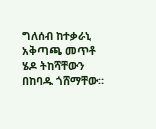ግለሰብ ከተቃራኒ አቅጣጫ መጥቶ ሄዶ ትከሻቸውን በከባዱ ጎሸማቸው።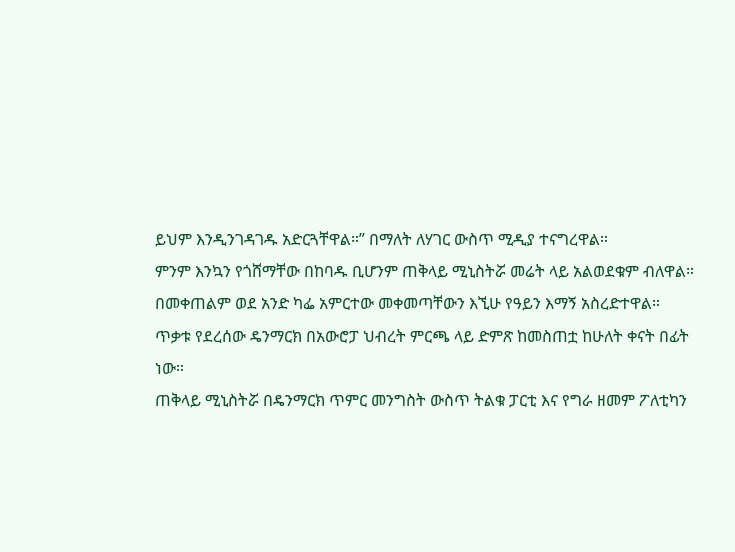ይህም እንዲንገዳገዱ አድርጓቸዋል።” በማለት ለሃገር ውስጥ ሚዲያ ተናግረዋል።
ምንም እንኳን የጎሸማቸው በከባዱ ቢሆንም ጠቅላይ ሚኒስትሯ መሬት ላይ አልወደቁም ብለዋል።
በመቀጠልም ወደ አንድ ካፌ አምርተው መቀመጣቸውን እኚሁ የዓይን እማኝ አስረድተዋል።
ጥቃቱ የደረሰው ዴንማርክ በአውሮፓ ህብረት ምርጫ ላይ ድምጽ ከመስጠቷ ከሁለት ቀናት በፊት ነው።
ጠቅላይ ሚኒስትሯ በዴንማርክ ጥምር መንግስት ውስጥ ትልቁ ፓርቲ እና የግራ ዘመም ፖለቲካን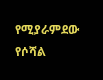የሚያራምደው የሶሻል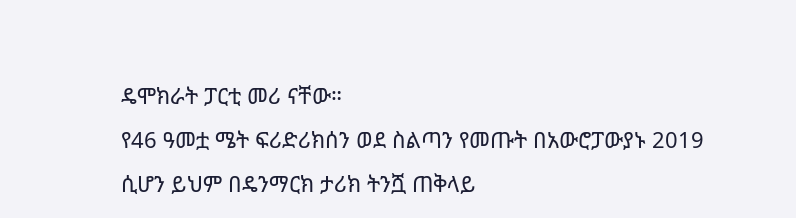ዴሞክራት ፓርቲ መሪ ናቸው።
የ46 ዓመቷ ሜት ፍሪድሪክሰን ወደ ስልጣን የመጡት በአውሮፓውያኑ 2019 ሲሆን ይህም በዴንማርክ ታሪክ ትንሿ ጠቅላይ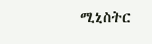ሚኒስትር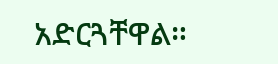አድርጓቸዋል።